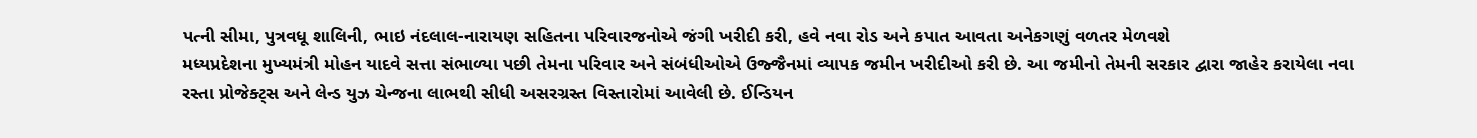પત્ની સીમા, પુત્રવધૂ શાલિની, ભાઇ નંદલાલ-નારાયણ સહિતના પરિવારજનોએ જંગી ખરીદી કરી, હવે નવા રોડ અને કપાત આવતા અનેકગણું વળતર મેળવશે
મધ્યપ્રદેશના મુખ્યમંત્રી મોહન યાદવે સત્તા સંભાળ્યા પછી તેમના પરિવાર અને સંબંધીઓએ ઉજ્જૈનમાં વ્યાપક જમીન ખરીદીઓ કરી છે. આ જમીનો તેમની સરકાર દ્વારા જાહેર કરાયેલા નવા રસ્તા પ્રોજેક્ટ્સ અને લેન્ડ યુઝ ચેન્જના લાભથી સીધી અસરગ્રસ્ત વિસ્તારોમાં આવેલી છે. ઈન્ડિયન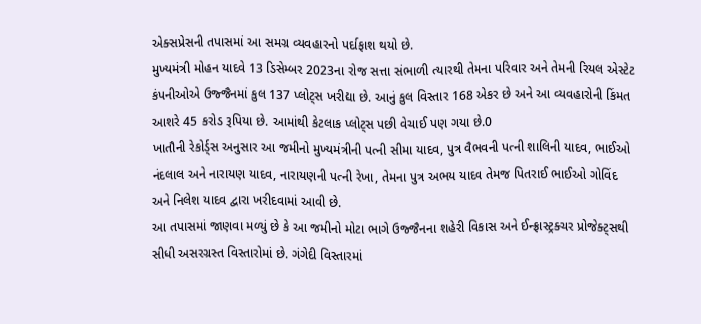એક્સપ્રેસની તપાસમાં આ સમગ્ર વ્યવહારનો પર્દાફાશ થયો છે.
મુખ્યમંત્રી મોહન યાદવે 13 ડિસેમ્બર 2023ના રોજ સત્તા સંભાળી ત્યારથી તેમના પરિવાર અને તેમની રિયલ એસ્ટેટ કંપનીઓએ ઉજ્જૈનમાં કુલ 137 પ્લોટ્સ ખરીદ્યા છે. આનું કુલ વિસ્તાર 168 એકર છે અને આ વ્યવહારોની કિંમત આશરે 45 કરોડ રૂપિયા છે. આમાંથી કેટલાક પ્લોટ્સ પછી વેચાઈ પણ ગયા છે.0
ખાતૌની રેકોર્ડ્સ અનુસાર આ જમીનો મુખ્યમંત્રીની પત્ની સીમા યાદવ, પુત્ર વૈભવની પત્ની શાલિની યાદવ, ભાઈઓ નંદલાલ અને નારાયણ યાદવ, નારાયણની પત્ની રેખા, તેમના પુત્ર અભય યાદવ તેમજ પિતરાઈ ભાઈઓ ગોવિંદ અને નિલેશ યાદવ દ્વારા ખરીદવામાં આવી છે.
આ તપાસમાં જાણવા મળ્યું છે કે આ જમીનો મોટા ભાગે ઉજ્જૈનના શહેરી વિકાસ અને ઈન્ફ્રાસ્ટ્રક્ચર પ્રોજેક્ટ્સથી સીધી અસરગ્રસ્ત વિસ્તારોમાં છે. ગંગેદી વિસ્તારમાં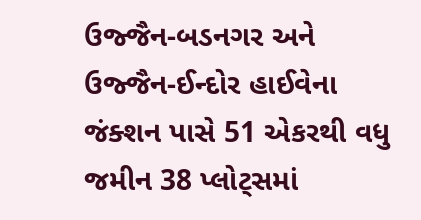ઉજ્જૈન-બડનગર અને ઉજ્જૈન-ઈન્દોર હાઈવેના જંક્શન પાસે 51 એકરથી વધુ જમીન 38 પ્લોટ્સમાં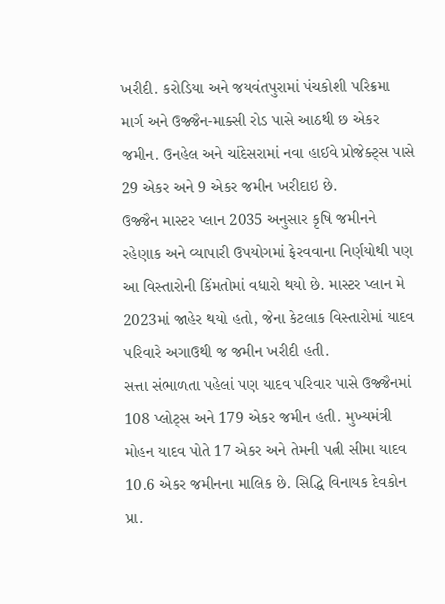ખરીદી. કરોડિયા અને જયવંતપુરામાં પંચકોશી પરિક્રમા માર્ગ અને ઉજ્જૈન-માક્સી રોડ પાસે આઠથી છ એકર જમીન. ઉનહેલ અને ચાંદેસરામાં નવા હાઈવે પ્રોજેક્ટ્સ પાસે 29 એકર અને 9 એકર જમીન ખરીદાઇ છે.
ઉજ્જૈન માસ્ટર પ્લાન 2035 અનુસાર કૃષિ જમીનને રહેણાક અને વ્યાપારી ઉપયોગમાં ફેરવવાના નિર્ણયોથી પણ આ વિસ્તારોની કિંમતોમાં વધારો થયો છે. માસ્ટર પ્લાન મે 2023માં જાહેર થયો હતો, જેના કેટલાક વિસ્તારોમાં યાદવ પરિવારે અગાઉથી જ જમીન ખરીદી હતી.
સત્તા સંભાળતા પહેલાં પણ યાદવ પરિવાર પાસે ઉજ્જૈનમાં 108 પ્લોટ્સ અને 179 એકર જમીન હતી. મુખ્યમંત્રી મોહન યાદવ પોતે 17 એકર અને તેમની પત્ની સીમા યાદવ 10.6 એકર જમીનના માલિક છે. સિદ્ધિ વિનાયક દેવકોન પ્રા.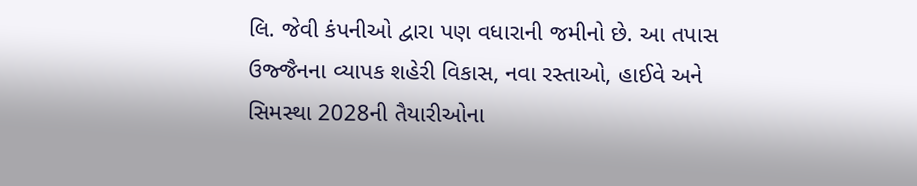લિ. જેવી કંપનીઓ દ્વારા પણ વધારાની જમીનો છે. આ તપાસ ઉજ્જૈનના વ્યાપક શહેરી વિકાસ, નવા રસ્તાઓ, હાઈવે અને સિમસ્થા 2028ની તૈયારીઓના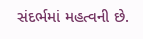સંદર્ભમાં મહત્વની છે.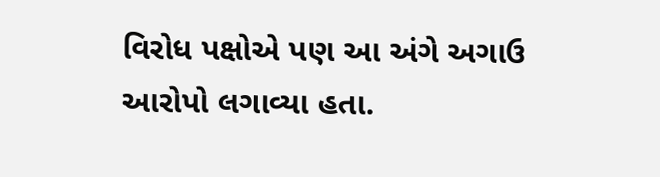વિરોધ પક્ષોએ પણ આ અંગે અગાઉ આરોપો લગાવ્યા હતા.